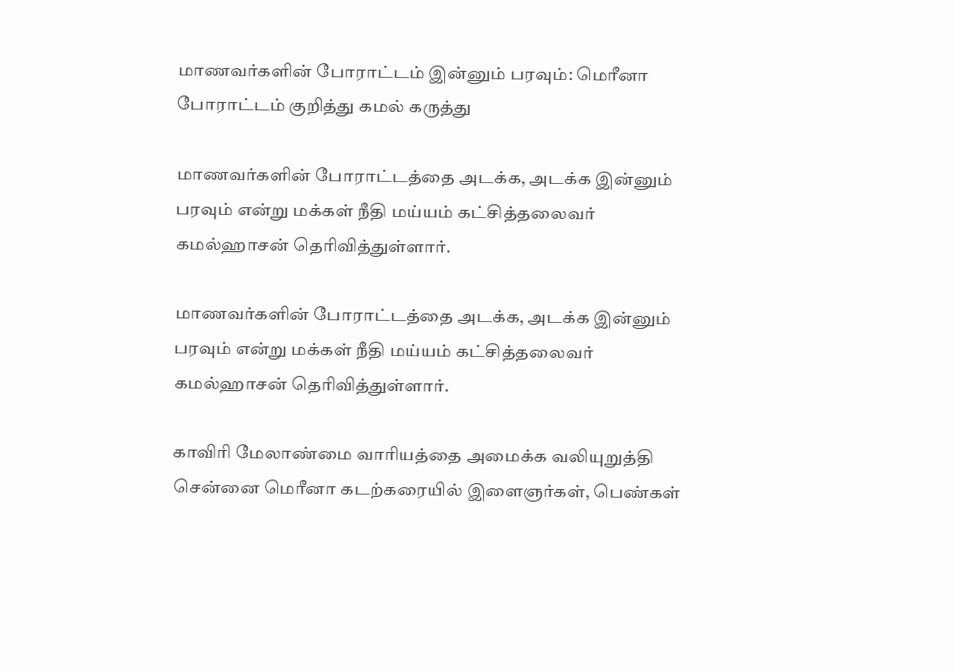மாணவர்களின் போராட்டம் இன்னும் பரவும்: மெரீனா போராட்டம் குறித்து கமல் கருத்து

மாணவர்களின் போராட்டத்தை அடக்க, அடக்க இன்னும் பரவும் என்று மக்கள் நீதி மய்யம் கட்சித்தலைவர் கமல்ஹாசன் தெரிவித்துள்ளார்.

மாணவர்களின் போராட்டத்தை அடக்க, அடக்க இன்னும் பரவும் என்று மக்கள் நீதி மய்யம் கட்சித்தலைவர் கமல்ஹாசன் தெரிவித்துள்ளார்.

காவிரி மேலாண்மை வாரியத்தை அமைக்க வலியுறுத்தி சென்னை மெரீனா கடற்கரையில் இளைஞர்கள், பெண்கள்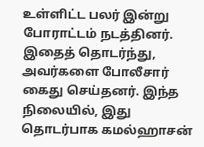உள்ளிட்ட பலர் இன்று போராட்டம் நடத்தினர். இதைத் தொடர்ந்து, அவர்களை போலீசார் கைது செய்தனர். இந்த நிலையில், இது தொடர்பாக கமல்ஹாசன்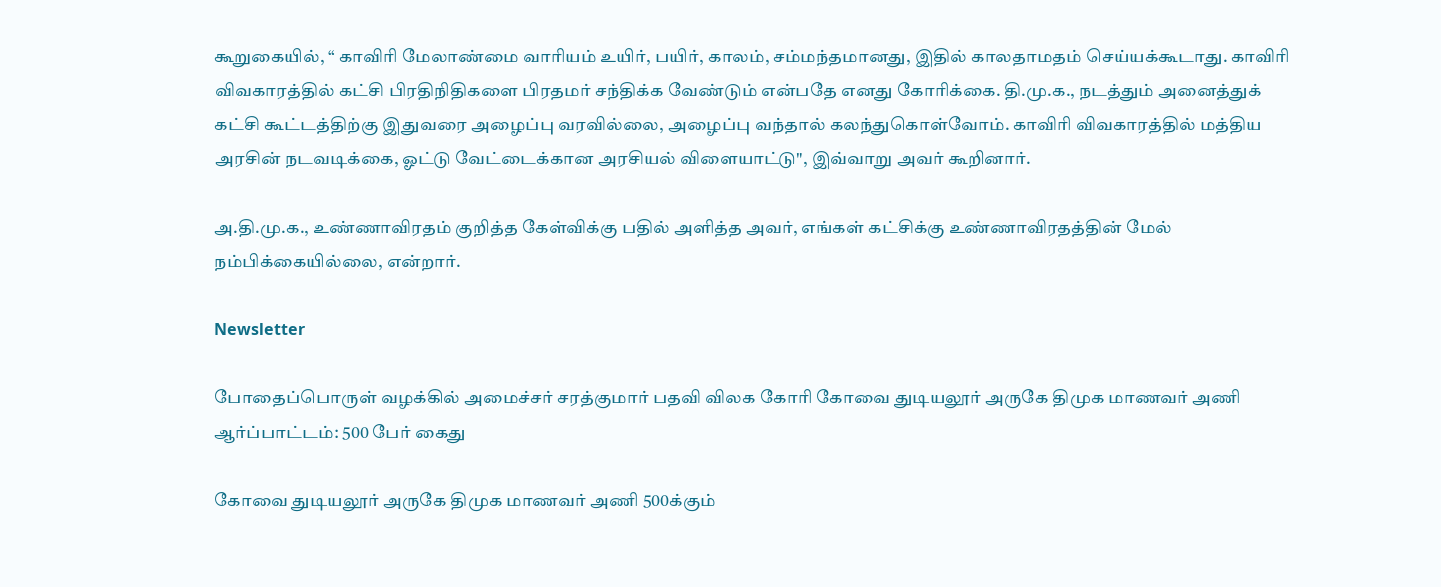கூறுகையில், “ காவிரி மேலாண்மை வாரியம் உயிர், பயிர், காலம், சம்மந்தமானது, இதில் காலதாமதம் செய்யக்கூடாது. காவிரி விவகாரத்தில் கட்சி பிரதிநிதிகளை பிரதமர் சந்திக்க வேண்டும் என்பதே எனது கோரிக்கை. தி.மு.க., நடத்தும் அனைத்துக் கட்சி கூட்டத்திற்கு இதுவரை அழைப்பு வரவில்லை, அழைப்பு வந்தால் கலந்துகொள்வோம். காவிரி விவகாரத்தில் மத்திய அரசின் நடவடிக்கை, ஓட்டு வேட்டைக்கான அரசியல் விளையாட்டு", இவ்வாறு அவர் கூறினார்.

அ.தி.மு.க., உண்ணாவிரதம் குறித்த கேள்விக்கு பதில் அளித்த அவர், எங்கள் கட்சிக்கு உண்ணாவிரதத்தின் மேல் நம்பிக்கையில்லை, என்றார்.

Newsletter

போதைப்பொருள் வழக்கில் அமைச்சர் சரத்குமார் பதவி விலக கோரி கோவை துடியலூர் அருகே திமுக மாணவர் அணி ஆர்ப்பாட்டம்: 500 பேர் கைது

கோவை துடியலூர் அருகே திமுக மாணவர் அணி 500க்கும்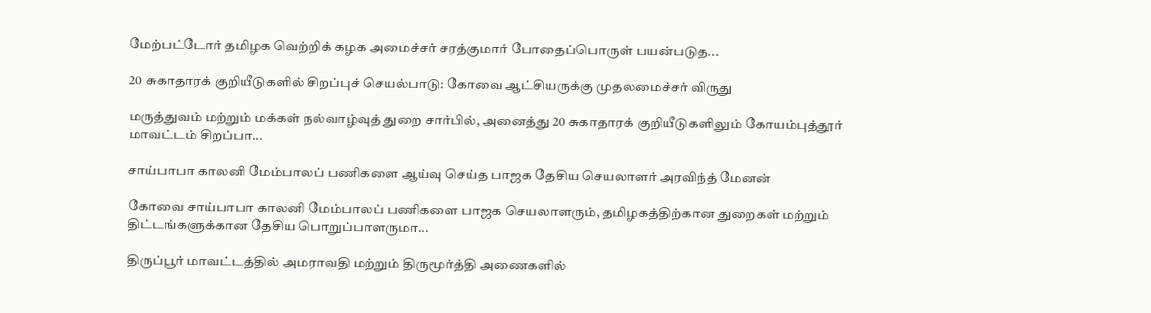மேற்பட்டோர் தமிழக வெற்றிக் கழக அமைச்சர் சரத்குமார் போதைப்பொருள் பயன்படுத...

20 சுகாதாரக் குறியீடுகளில் சிறப்புச் செயல்பாடு: கோவை ஆட்சியருக்கு முதலமைச்சர் விருது

மருத்துவம் மற்றும் மக்கள் நல்வாழ்வுத் துறை சார்பில், அனைத்து 20 சுகாதாரக் குறியீடுகளிலும் கோயம்புத்தூர் மாவட்டம் சிறப்பா...

சாய்பாபா காலனி மேம்பாலப் பணிகளை ஆய்வு செய்த பாஜக தேசிய செயலாளர் அரவிந்த் மேனன்

கோவை சாய்பாபா காலனி மேம்பாலப் பணிகளை பாஜக செயலாளரும், தமிழகத்திற்கான துறைகள் மற்றும் திட்டங்களுக்கான தேசிய பொறுப்பாளருமா...

திருப்பூர் மாவட்டத்தில் அமராவதி மற்றும் திருமூர்த்தி அணைகளில்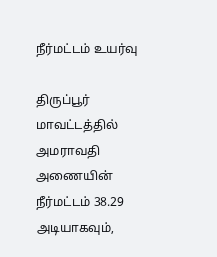நீர்மட்டம் உயர்வு

திருப்பூர் மாவட்டத்தில் அமராவதி அணையின் நீர்மட்டம் 38.29 அடியாகவும்,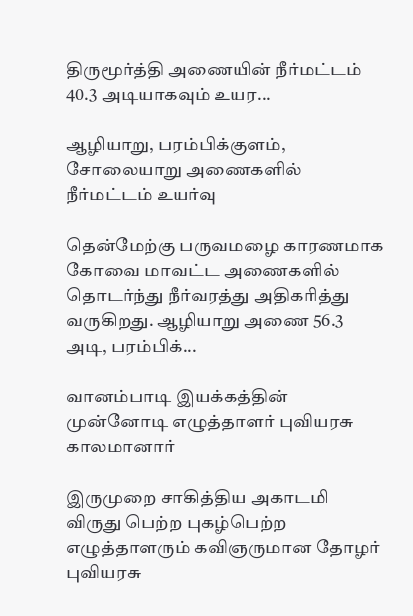திருமூர்த்தி அணையின் நீர்மட்டம் 40.3 அடியாகவும் உயர...

ஆழியாறு, பரம்பிக்குளம், சோலையாறு அணைகளில் நீர்மட்டம் உயர்வு

தென்மேற்கு பருவமழை காரணமாக கோவை மாவட்ட அணைகளில் தொடர்ந்து நீர்வரத்து அதிகரித்து வருகிறது. ஆழியாறு அணை 56.3 அடி, பரம்பிக்...

வானம்பாடி இயக்கத்தின் முன்னோடி எழுத்தாளர் புவியரசு காலமானார்

இருமுறை சாகித்திய அகாடமி விருது பெற்ற புகழ்பெற்ற எழுத்தாளரும் கவிஞருமான தோழர் புவியரசு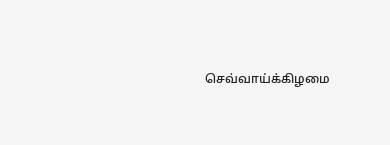செவ்வாய்க்கிழமை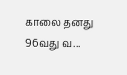காலை தனது 96வது வ...